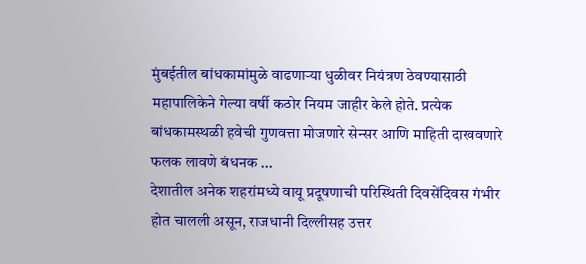मुंबईतील बांधकामांमुळे वाढणाऱ्या धुळीवर नियंत्रण ठेवण्यासाठी महापालिकेने गेल्या वर्षी कठोर नियम जाहीर केले होते. प्रत्येक बांधकामस्थळी हवेची गुणवत्ता मोजणारे सेन्सर आणि माहिती दाखवणारे फलक लावणे बंधनक ...
देशातील अनेक शहरांमध्ये वायू प्रदूषणाची परिस्थिती दिवसेंदिवस गंभीर होत चालली असून, राजधानी दिल्लीसह उत्तर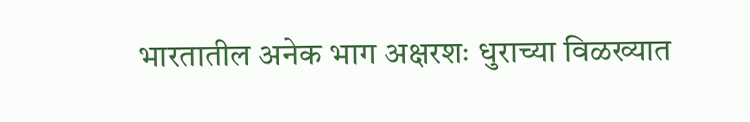भारतातील अनेक भाग अक्षरशः धुराच्या विळख्यात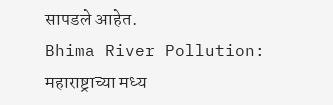सापडले आहेत.
Bhima River Pollution: महाराष्ट्राच्या मध्य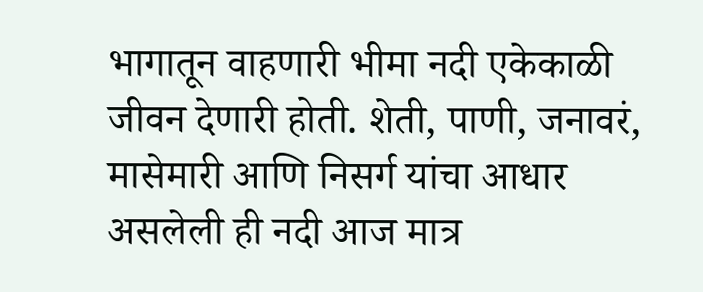भागातून वाहणारी भीमा नदी एकेकाळी जीवन देणारी होती. शेती, पाणी, जनावरं, मासेमारी आणि निसर्ग यांचा आधार असलेली ही नदी आज मात्र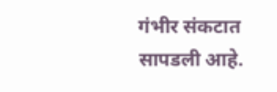गंभीर संकटात सापडली आहे.